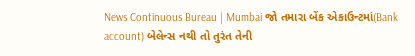News Continuous Bureau | Mumbai જો તમારા બેંક એકાઉન્ટમાં(Bank account) બેલેન્સ નથી તો તુરંત તેની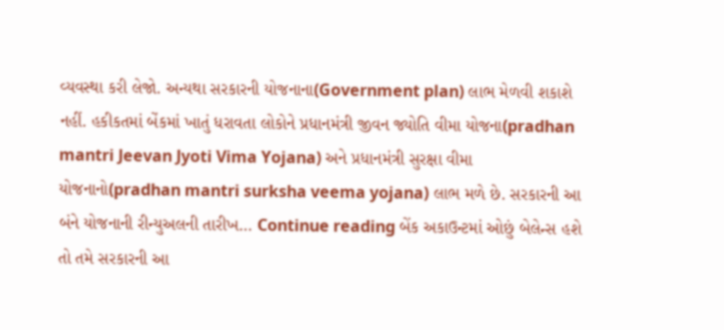વ્યવસ્થા કરી લેજો. અન્યથા સરકારની યોજનાના(Government plan) લાભ મેળવી શકાશે નહીં. હકીકતમાં બેંકમાં ખાતું ધરાવતા લોકોને પ્રધાનમંત્રી જીવન જ્યોતિ વીમા યોજના(pradhan mantri Jeevan Jyoti Vima Yojana) અને પ્રધાનમંત્રી સુરક્ષા વીમા યોજનાનો(pradhan mantri surksha veema yojana) લાભ મળે છે. સરકારની આ બંને યોજનાની રીન્યુઅલની તારીખ… Continue reading બેંક અકાઉન્ટમાં ઓછું બેલેન્સ હશે તો તમે સરકારની આ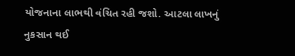યોજનાના લાભથી વંચિત રહી જશો. આટલા લાખનું નુકસાન થઈ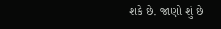શકે છે. જાણો શું છે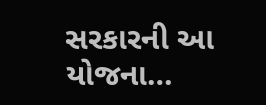સરકારની આ યોજના…